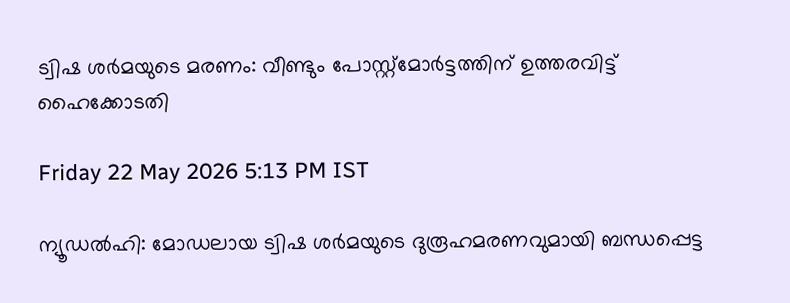ട്വിഷ ശർമയുടെ മരണം: വീണ്ടും പോസ്റ്റ്മോർട്ടത്തിന് ഉത്തരവിട്ട് ഹൈക്കോടതി

Friday 22 May 2026 5:13 PM IST

ന്യൂഡൽഹി: മോഡലായ ട്വിഷ ശർമയുടെ ദുരൂഹമരണവുമായി ബന്ധപ്പെട്ട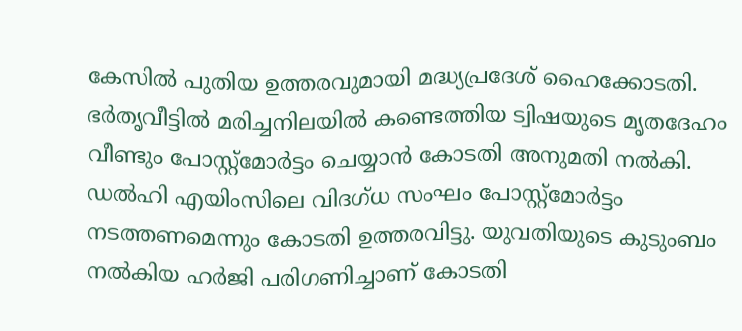കേസിൽ പുതിയ ഉത്തരവുമായി മദ്ധ്യപ്രദേശ് ഹൈക്കോടതി. ഭർതൃവീട്ടിൽ മരിച്ചനിലയിൽ കണ്ടെത്തിയ ട്വിഷയുടെ മൃതദേഹം വീണ്ടും പോസ്റ്റ്‍മോർട്ടം ചെയ്യാൻ കോടതി അനുമതി നൽകി. ഡൽഹി എയിംസിലെ വിദഗ്ധ സംഘം പോസ്റ്റ്മോർട്ടം നടത്തണമെന്നും കോടതി ഉത്തരവിട്ടു. യുവതിയുടെ കുടുംബം നൽകിയ ഹർജി പരിഗണിച്ചാണ് കോടതി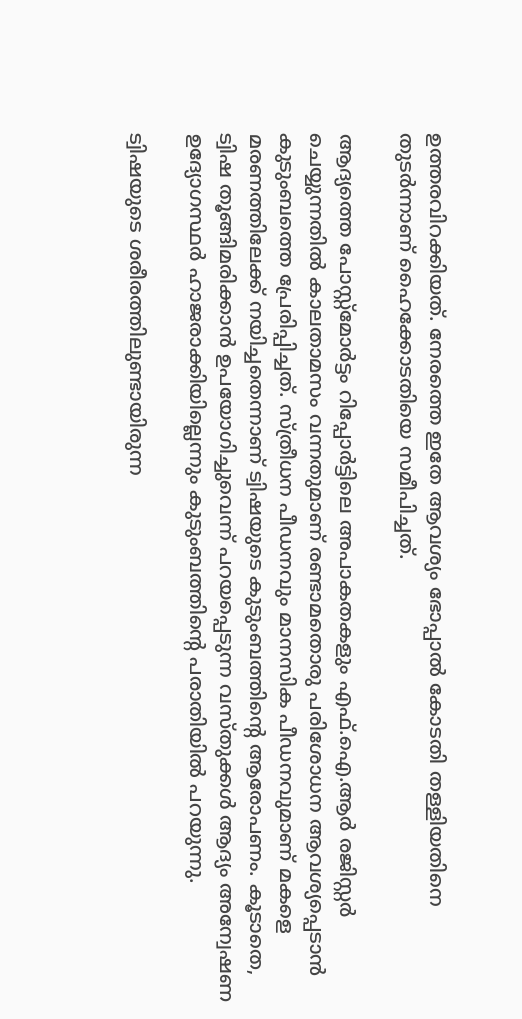ഉത്തരവിറക്കിയത്. നേരത്തെ ഇതേ ആവശ്യം ഭോപ്പാൽ കോടതി തള്ളിയതിനെ തുടർന്നാണ് ഹൈക്കോടതിയെ സമീപിച്ചത്.

ആദ്യത്തെ പോസ്റ്റ്മോർട്ടം റിപ്പോർട്ടിലെ അപാകതകളും എഫ്.ഐ.ആർ രജിസ്റ്റർ ചെയ്യുന്നതിൽ കാലതാമസം വന്നതുമാണ് രണ്ടാമതൊരു പരിശോധന ആവശ്യപ്പെടാൻ കുടുംബത്തെ പ്രേരിപ്പിച്ചത്. സ്ത്രീധന പീഡനവും മാനസിക പീഡനവുമാണ് മകളെ മരണത്തിലേക്ക് നയിച്ചതെന്നാണ് ട്വിഷയുടെ കുടുംബത്തിന്റെ ആരോപണം. കൂടാതെ, ട്വിഷ തൂങ്ങിമരിക്കാൻ ഉപയോഗിച്ചുവെന്ന് പറയപ്പെടുന്ന വസ്തുക്കൾ ആദ്യം അന്വേഷണ ഉദ്യോഗസ്ഥർ ഹാജരാക്കിയില്ലെന്നും കുടുംബത്തിന്റെ പരാതിയിൽ പറയുന്നു.

ട്വിഷയുടെ ശരീരത്തിലുണ്ടായിരുന്ന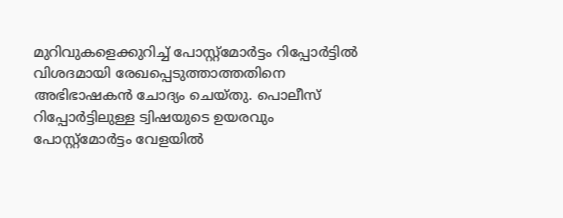മുറിവുകളെക്കുറിച്ച് പോസ്റ്റ്മോർട്ടം റിപ്പോർട്ടിൽ വിശദമായി രേഖപ്പെടുത്താത്തതിനെ അഭിഭാഷകൻ ചോദ്യം ചെയ്തു. പൊലീസ് റിപ്പോർട്ടിലുള്ള ട്വിഷയുടെ ഉയരവും പോസ്റ്റ്മോർട്ടം വേളയിൽ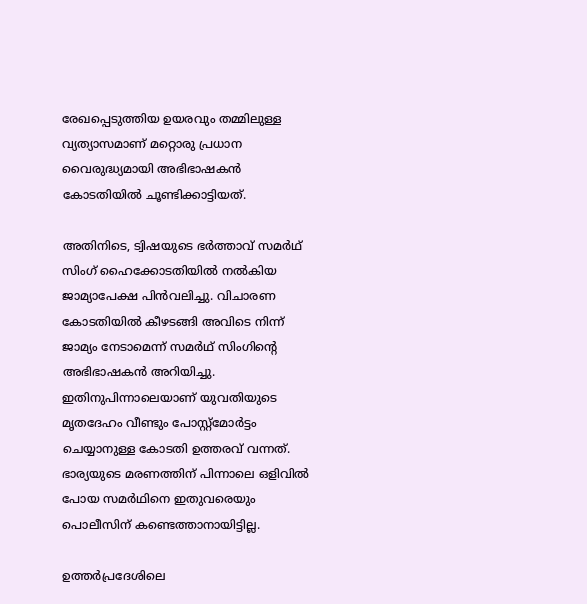രേഖപ്പെടുത്തിയ ഉയരവും തമ്മിലുള്ള വ്യത്യാസമാണ് മറ്റൊരു പ്രധാന വൈരുദ്ധ്യമായി അഭിഭാഷകൻ കോടതിയിൽ ചൂണ്ടിക്കാട്ടിയത്.

അതിനിടെ, ട്വിഷയുടെ ഭർത്താവ് സമർഥ് സിംഗ് ഹൈക്കോടതിയിൽ നൽകിയ ജാമ്യാപേക്ഷ പിൻവലിച്ചു. വിചാരണ കോടതിയിൽ കീഴടങ്ങി അവിടെ നിന്ന് ജാമ്യം നേടാമെന്ന് സമർഥ് സിംഗിന്റെ അഭിഭാഷകൻ അറിയിച്ചു. ഇതിനുപിന്നാലെയാണ് യുവതിയുടെ മൃതദേഹം വീണ്ടും പോസ്റ്റ്മോർട്ടം ചെയ്യാനുള്ള കോടതി ഉത്തരവ് വന്നത്. ഭാര്യയുടെ മരണത്തിന് പിന്നാലെ ഒളിവിൽ പോയ സമർഥിനെ ഇതുവരെയും പൊലീസിന് കണ്ടെത്താനായിട്ടില്ല.

ഉത്തർപ്രദേശിലെ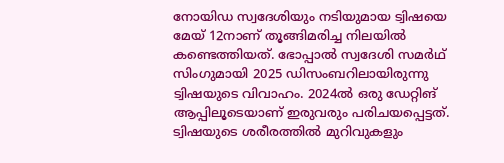നോയിഡ സ്വദേശിയും നടിയുമായ ട്വിഷയെ മേയ് 12നാണ് തൂങ്ങിമരിച്ച നിലയിൽ കണ്ടെത്തിയത്. ഭോപ്പാൽ സ്വദേശി സമർഥ് സിംഗുമായി 2025 ഡിസംബറിലായിരുന്നു ട്വിഷയുടെ വിവാഹം. 2024ൽ ഒരു ഡേറ്റിങ് ആപ്പിലൂടെയാണ് ഇരുവരും പരിചയപ്പെട്ടത്. ട്വിഷയുടെ ശരീരത്തിൽ മുറിവുകളും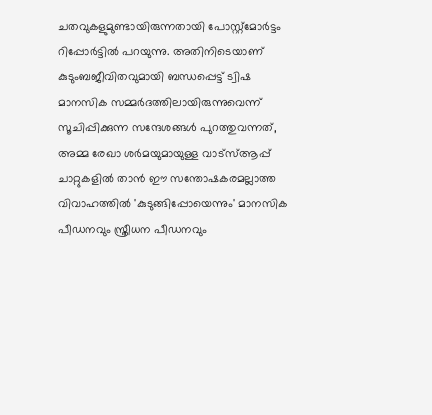ചതവുകളുമുണ്ടായിരുന്നതായി പോസ്റ്റ്മോർട്ടം റിപ്പോർട്ടിൽ പറയുന്നു. അതിനിടെയാണ് കുടുംബജീവിതവുമായി ബന്ധപ്പെട്ട് ട്വിഷ മാനസിക സമ്മർദത്തിലായിരുന്നുവെന്ന് സൂചിപ്പിക്കുന്ന സന്ദേശങ്ങൾ പുറത്തുവന്നത്, അമ്മ രേഖാ ശർമയുമായുള്ള വാട്‌സ്ആപ്പ് ചാറ്റുകളിൽ താൻ ഈ സന്തോഷകരമല്ലാത്ത വിവാഹത്തിൽ 'കുടുങ്ങിപ്പോയെന്നും' മാനസിക പീഡനവും സ്ത്രീധന പീഡനവും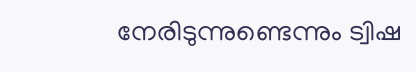നേരിടുന്നുണ്ടെന്നും ട്വിഷ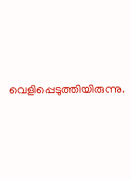വെളിപ്പെടുത്തിയിരുന്നു.